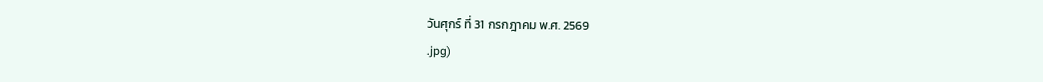วันศุกร์ ที่ 31 กรกฎาคม พ.ศ. 2569
.jpg)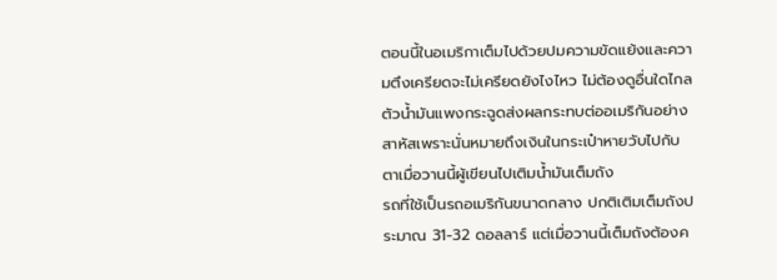ตอนนี้ในอเมริกาเต็มไปด้วยปมความขัดแย้งและความตึงเครียดจะไม่เครียดยังไงไหว ไม่ต้องดูอื่นใดไกลตัวน้ำมันแพงกระฉูดส่งผลกระทบต่ออเมริกันอย่างสาหัสเพราะนั่นหมายถึงเงินในกระเป๋าหายวับไปกับตาเมื่อวานนี้ผู้เขียนไปเติมน้ำมันเต็มถัง
รถที่ใช้เป็นรถอเมริกันขนาดกลาง ปกติเติมเต็มถังประมาณ 31-32 ดอลลาร์ แต่เมื่อวานนี้เต็มถังต้องค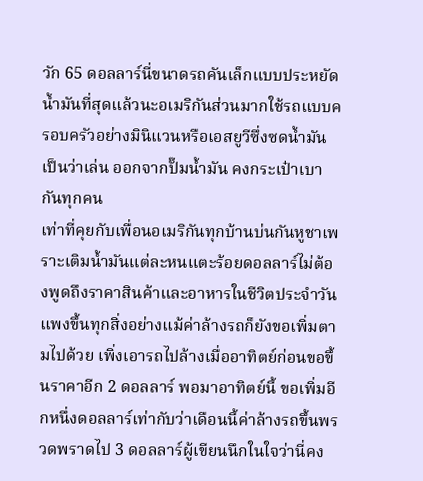วัก 65 ดอลลาร์นี่ขนาดรถคันเล็กแบบประหยัดน้ำมันที่สุดแล้วนะอเมริกันส่วนมากใช้รถแบบครอบครัวอย่างมินิแวนหรือเอสยูวีซึ่งซดน้ำมันเป็นว่าเล่น ออกจากปั๊มน้ำมัน คงกระเป๋าเบากันทุกคน
เท่าที่คุยกับเพื่อนอเมริกันทุกบ้านบ่นกันหูชาเพราะเติมน้ำมันแต่ละหนแตะร้อยดอลลาร์ไม่ต้องพูดถึงราคาสินค้าและอาหารในชีวิตประจำวัน แพงขึ้นทุกสิ่งอย่างแม้ค่าล้างรถก็ยังขอเพิ่มตามไปด้วย เพิ่งเอารถไปล้างเมื่ออาทิตย์ก่อนขอขึ้นราคาอีก 2 ดอลลาร์ พอมาอาทิตย์นี้ ขอเพิ่มอีกหนึ่งดอลลาร์เท่ากับว่าเดือนนี้ค่าล้างรถขึ้นพรวดพราดไป 3 ดอลลาร์ผู้เขียนนึกในใจว่านี่คง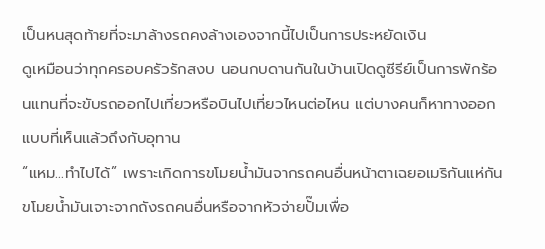เป็นหนสุดท้ายที่จะมาล้างรถคงล้างเองจากนี้ไปเป็นการประหยัดเงิน
ดูเหมือนว่าทุกครอบครัวรักสงบ นอนกบดานกันในบ้านเปิดดูซีรีย์เป็นการพักร้อนแทนที่จะขับรถออกไปเที่ยวหรือบินไปเที่ยวไหนต่อไหน แต่บางคนก็หาทางออกแบบที่เห็นแล้วถึงกับอุทาน
“แหม...ทำไปได้” เพราะเกิดการขโมยน้ำมันจากรถคนอื่นหน้าตาเฉยอเมริกันแห่กันขโมยน้ำมันเจาะจากถังรถคนอื่นหรือจากหัวจ่ายปั๊มเพื่อ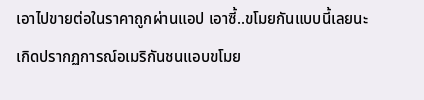เอาไปขายต่อในราคาถูกผ่านแอป เอาซี้..ขโมยกันแบบนี้เลยนะ
เกิดปรากฏการณ์อเมริกันชนแอบขโมย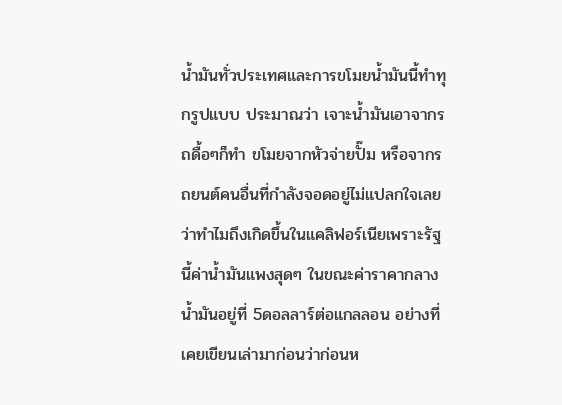น้ำมันทั่วประเทศและการขโมยน้ำมันนี้ทำทุกรูปแบบ ประมาณว่า เจาะน้ำมันเอาจากรถดื้อๆก็ทำ ขโมยจากหัวจ่ายปั๊ม หรือจากรถยนต์คนอื่นที่กำลังจอดอยู่ไม่แปลกใจเลยว่าทำไมถึงเกิดขึ้นในแคลิฟอร์เนียเพราะรัฐนี้ค่าน้ำมันแพงสุดๆ ในขณะค่าราคากลางน้ำมันอยู่ที่ 5ดอลลาร์ต่อแกลลอน อย่างที่เคยเขียนเล่ามาก่อนว่าก่อนห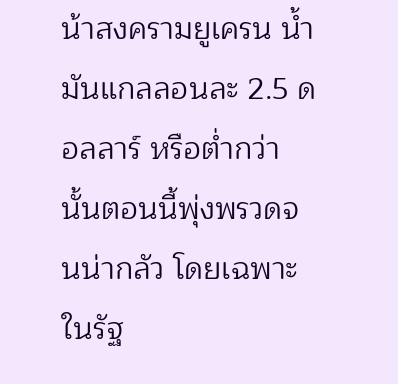น้าสงครามยูเครน น้ำมันแกลลอนละ 2.5 ดอลลาร์ หรือต่ำกว่านั้นตอนนี้พุ่งพรวดจนน่ากลัว โดยเฉพาะในรัฐ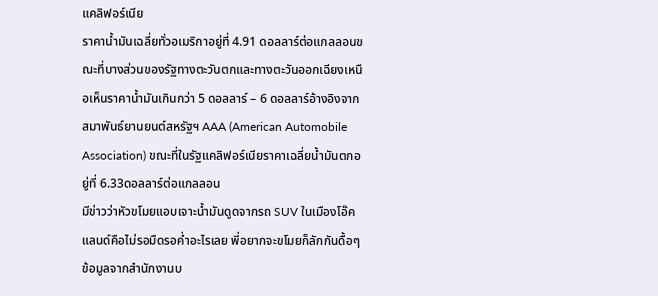แคลิฟอร์เนีย
ราคาน้ำมันเฉลี่ยทั่วอเมริกาอยู่ที่ 4.91 ดอลลาร์ต่อแกลลอนขณะที่บางส่วนของรัฐทางตะวันตกและทางตะวันออกเฉียงเหนือเห็นราคาน้ำมันเกินกว่า 5 ดอลลาร์ – 6 ดอลลาร์อ้างอิงจากสมาพันธ์ยานยนต์สหรัฐฯ AAA (American Automobile Association) ขณะที่ในรัฐแคลิฟอร์เนียราคาเฉลี่ยน้ำมันตกอยู่ที่ 6.33ดอลลาร์ต่อแกลลอน
มีข่าวว่าหัวขโมยแอบเจาะน้ำมันดูดจากรถ SUV ในเมืองโอ๊คแลนด์คือไม่รอมืดรอค่ำอะไรเลย พี่อยากจะขโมยก็ลักกันดื้อๆข้อมูลจากสำนักงานบ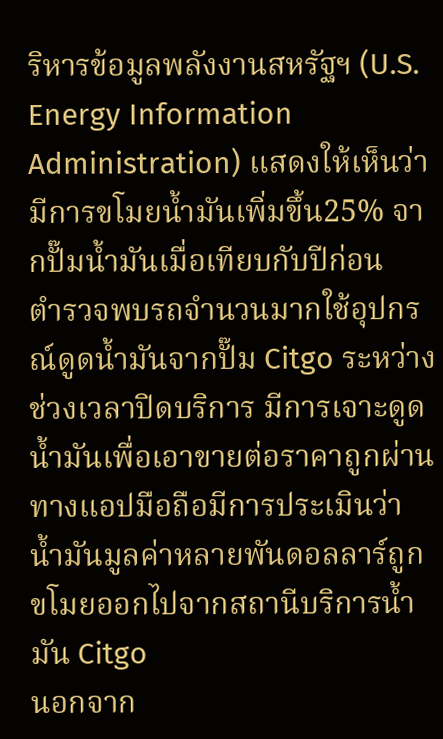ริหารข้อมูลพลังงานสหรัฐฯ (U.S. Energy Information Administration) แสดงให้เห็นว่ามีการขโมยน้ำมันเพิ่มขึ้น25% จากปั๊มน้ำมันเมื่อเทียบกับปีก่อน
ตำรวจพบรถจำนวนมากใช้อุปกรณ์ดูดน้ำมันจากปั๊ม Citgo ระหว่างช่วงเวลาปิดบริการ มีการเจาะดูดน้ำมันเพื่อเอาขายต่อราคาถูกผ่านทางแอปมือถือมีการประเมินว่าน้ำมันมูลค่าหลายพันดอลลาร์ถูกขโมยออกไปจากสถานีบริการน้ำมัน Citgo
นอกจาก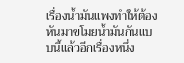เรื่องน้ำมันแพงทำให้ต้องหันมาขโมยน้ำมันกันแบบนี้แล้วอีกเรื่องหนึ่ง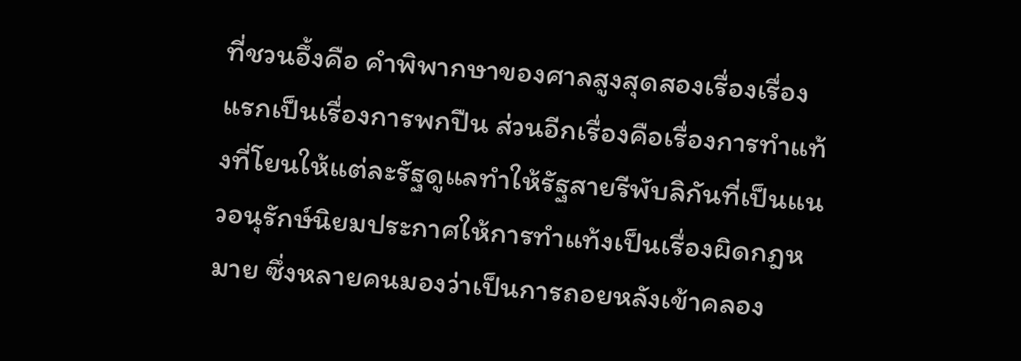ที่ชวนอึ้งคือ คำพิพากษาของศาลสูงสุดสองเรื่องเรื่องแรกเป็นเรื่องการพกปืน ส่วนอีกเรื่องคือเรื่องการทำแท้งที่โยนให้แต่ละรัฐดูแลทำให้รัฐสายรีพับลิกันที่เป็นแนวอนุรักษ์นิยมประกาศให้การทำแท้งเป็นเรื่องผิดกฎหมาย ซึ่งหลายคนมองว่าเป็นการถอยหลังเข้าคลอง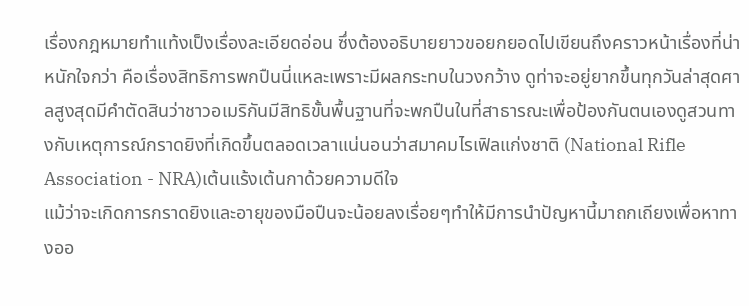เรื่องกฎหมายทำแท้งเป็งเรื่องละเอียดอ่อน ซึ่งต้องอธิบายยาวขอยกยอดไปเขียนถึงคราวหน้าเรื่องที่น่าหนักใจกว่า คือเรื่องสิทธิการพกปืนนี่แหละเพราะมีผลกระทบในวงกว้าง ดูท่าจะอยู่ยากขึ้นทุกวันล่าสุดศาลสูงสุดมีคำตัดสินว่าชาวอเมริกันมีสิทธิขั้นพื้นฐานที่จะพกปืนในที่สาธารณะเพื่อป้องกันตนเองดูสวนทางกับเหตุการณ์กราดยิงที่เกิดขึ้นตลอดเวลาแน่นอนว่าสมาคมไรเฟิลแก่งชาติ (National Rifle Association - NRA)เต้นแร้งเต้นกาด้วยความดีใจ
แม้ว่าจะเกิดการกราดยิงและอายุของมือปืนจะน้อยลงเรื่อยๆทำให้มีการนำปัญหานี้มาถกเถียงเพื่อหาทางออ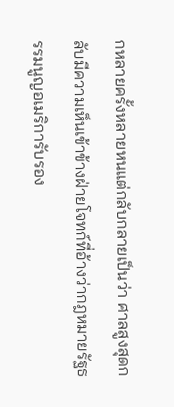กหลายครั้งหลายหนแต่กลับกลายเป็นว่า ศาลสูงสุดกลับมีความเห็นเข้าข้างฝ่ายโจทก์ที่อ้างว่ากฎหมายรัฐธรรมนูญอเมริการับรอง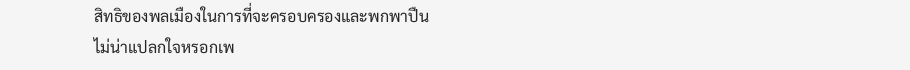สิทธิของพลเมืองในการที่จะครอบครองและพกพาปืน
ไม่น่าแปลกใจหรอกเพ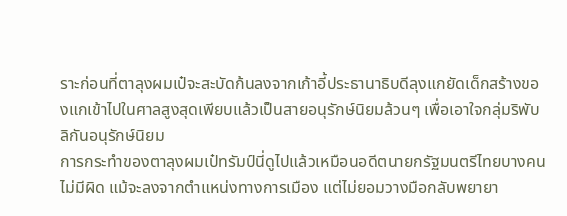ราะก่อนที่ตาลุงผมเป๋จะสะบัดก้นลงจากเก้าอี้ประธานาธิบดีลุงแกยัดเด็กสร้างของแกเข้าไปในศาลสูงสุดเพียบแล้วเป็นสายอนุรักษ์นิยมล้วนๆ เพื่อเอาใจกลุ่มริพับลิกันอนุรักษ์นิยม
การกระทำของตาลุงผมเป๋ทรัมป์นี่ดูไปแล้วเหมือนอดีตนายกรัฐมนตรีไทยบางคนไม่มีผิด แม้จะลงจากตำแหน่งทางการเมือง แต่ไม่ยอมวางมือกลับพยายา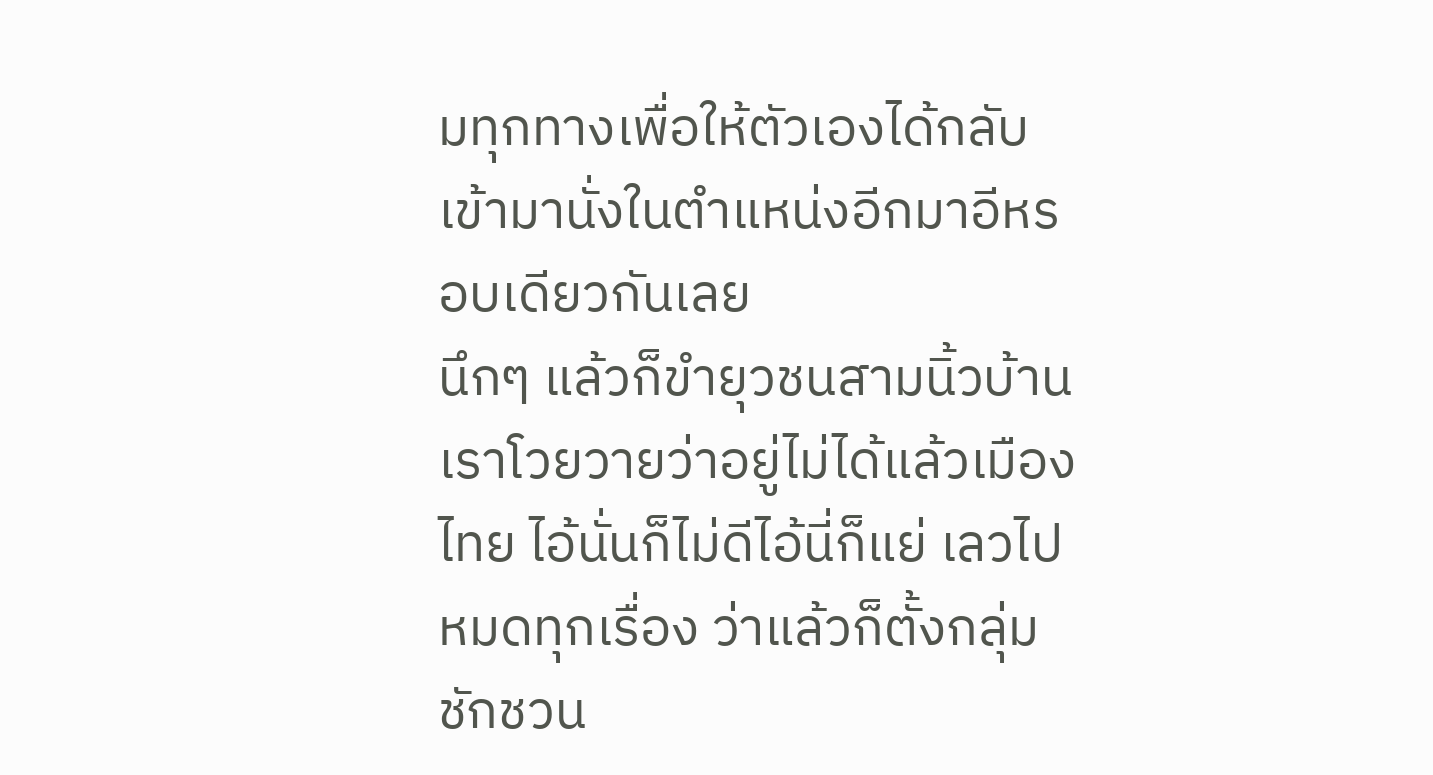มทุกทางเพื่อให้ตัวเองได้กลับเข้ามานั่งในตำแหน่งอีกมาอีหรอบเดียวกันเลย
นึกๆ แล้วก็ขำยุวชนสามนิ้วบ้านเราโวยวายว่าอยู่ไม่ได้แล้วเมืองไทย ไอ้นั่นก็ไม่ดีไอ้นี่ก็แย่ เลวไปหมดทุกเรื่อง ว่าแล้วก็ตั้งกลุ่มชักชวน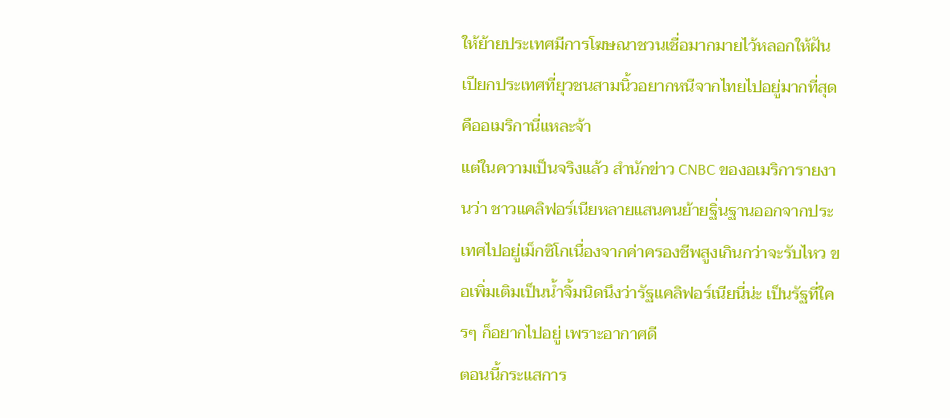ให้ย้ายประเทศมีการโฆษณาชวนเชื่อมากมายไว้หลอกให้ฝันเปียกประเทศที่ยุวชนสามนิ้วอยากหนีจากไทยไปอยู่มากที่สุดคืออเมริกานี่แหละจ้า
แต่ในความเป็นจริงแล้ว สำนักข่าว CNBC ของอเมริการายงานว่า ชาวแคลิฟอร์เนียหลายแสนคนย้ายฐิ่นฐานออกจากประเทศไปอยู่เม็กซิโกเนื่องจากค่าครองชีพสูงเกินกว่าจะรับไหว ขอเพิ่มเติมเป็นน้ำจิ้มนิดนึงว่ารัฐแคลิฟอร์เนียนี่น่ะ เป็นรัฐที่ใครๆ ก็อยากไปอยู่ เพราะอากาศดี
ตอนนี้กระแสการ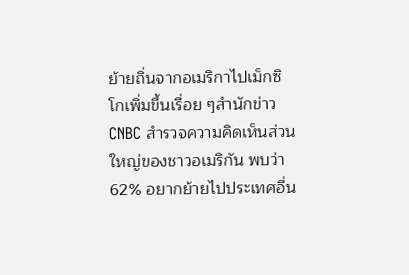ย้ายถิ่นจากอเมริกาไปเม็กซิโกเพิ่มขึ้นเรื่อย ๆสำนักข่าว CNBC สำรวจความคิดเห็นส่วนใหญ่ของชาวอเมริกัน พบว่า 62% อยากย้ายไปประเทศอื่น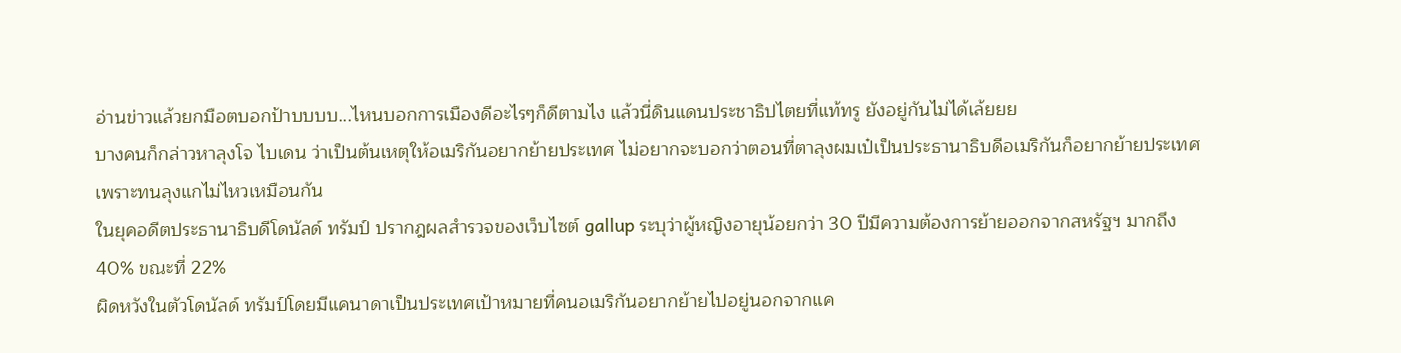อ่านข่าวแล้วยกมือตบอกป้าบบบบ...ไหนบอกการเมืองดีอะไรๆก็ดีตามไง แล้วนี่ดินแดนประชาธิปไตยที่แท้ทรู ยังอยู่กันไม่ได้เล้ยยย
บางคนก็กล่าวหาลุงโจ ไบเดน ว่าเป็นต้นเหตุให้อเมริกันอยากย้ายประเทศ ไม่อยากจะบอกว่าตอนที่ตาลุงผมเป๋เป็นประธานาธิบดีอเมริกันก็อยากย้ายประเทศเพราะทนลุงแกไม่ไหวเหมือนกัน
ในยุคอดีตประธานาธิบดีโดนัลด์ ทรัมป์ ปรากฎผลสำรวจของเว็บไซต์ gallup ระบุว่าผู้หญิงอายุน้อยกว่า 30 ปีมีความต้องการย้ายออกจากสหรัฐฯ มากถึง 40% ขณะที่ 22%
ผิดหวังในตัวโดนัลด์ ทรัมป์โดยมีแคนาดาเป็นประเทศเป้าหมายที่คนอเมริกันอยากย้ายไปอยู่นอกจากแค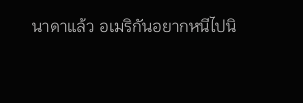นาดาแล้ว อเมริกันอยากหนีไปนิ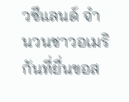วซีแลนด์ จำนวนชาวอเมริกันที่ยื่นขอส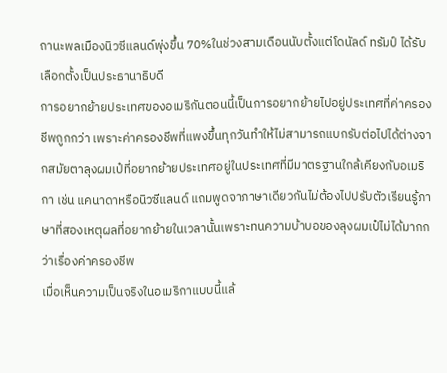ถานะพลเมืองนิวซีแลนด์พุ่งขึ้น 70%ในช่วงสามเดือนนับตั้งแต่โดนัลด์ ทรัมป์ ได้รับเลือกตั้งเป็นประธานาธิบดี
การอยากย้ายประเทศของอเมริกันตอนนี้เป็นการอยากย้ายไปอยู่ประเทศที่ค่าครองชีพถูกกว่า เพราะค่าครองชีพที่แพงขึ้นทุกวันทำให้ไม่สามารถแบกรับต่อไปได้ต่างจากสมัยตาลุงผมเป๋ที่อยากย้ายประเทศอยู่ในประเทศที่มีมาตรฐานใกล้เคียงกับอเมริกา เช่น แคนาดาหรือนิวซีแลนด์ แถมพูดจาภาษาเดียวกันไม่ต้องไปปรับตัวเรียนรู้ภาษาที่สองเหตุผลที่อยากย้ายในเวลานั้นเพราะทนความบ้าบอของลุงผมเป๋ไม่ได้มากกว่าเรื่องค่าครองชีพ
เมื่อเห็นความเป็นจริงในอเมริกาแบบนี้แล้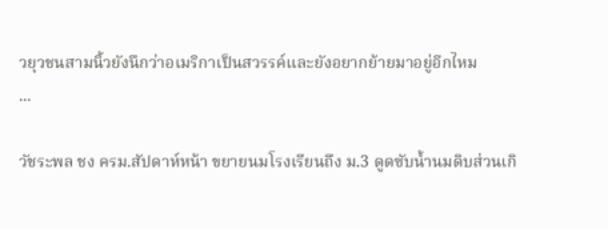วยุวชนสามนิ้วยังนึกว่าอเมริกาเป็นสวรรค์และยังอยากย้ายมาอยู่อีกไหม
...

วัชระพล ชง ครม.สัปดาห์หน้า ขยายนมโรงเรียนถึง ม.3 ดูดซับน้ำนมดิบส่วนเกิ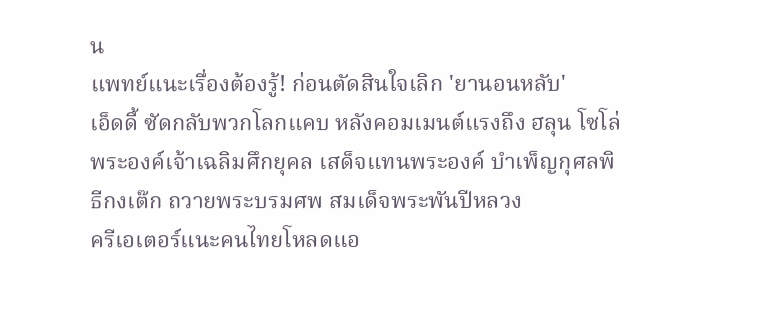น
แพทย์แนะเรื่องต้องรู้! ก่อนตัดสินใจเลิก 'ยานอนหลับ'
เอ็ดดี้ ซัดกลับพวกโลกแคบ หลังคอมเมนต์แรงถึง ฮลุน โซโล่
พระองค์เจ้าเฉลิมศึกยุคล เสด็จแทนพระองค์ บำเพ็ญกุศลพิธีกงเต๊ก ถวายพระบรมศพ สมเด็จพระพันปีหลวง
ครีเอเตอร์แนะคนไทยโหลดแอ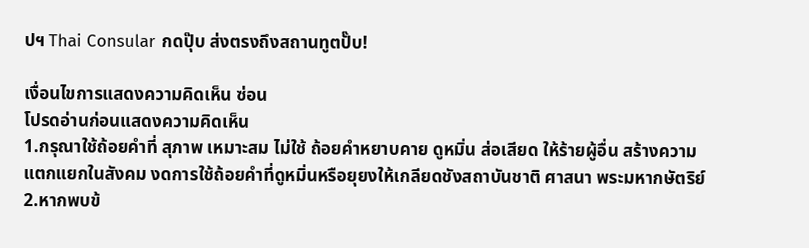ปฯ Thai Consular กดปุ๊บ ส่งตรงถึงสถานทูตปั๊บ!

เงื่อนไขการแสดงความคิดเห็น ซ่อน
โปรดอ่านก่อนแสดงความคิดเห็น
1.กรุณาใช้ถ้อยคำที่ สุภาพ เหมาะสม ไม่ใช้ ถ้อยคำหยาบคาย ดูหมิ่น ส่อเสียด ให้ร้ายผู้อื่น สร้างความแตกแยกในสังคม งดการใช้ถ้อยคำที่ดูหมิ่นหรือยุยงให้เกลียดชังสถาบันชาติ ศาสนา พระมหากษัตริย์
2.หากพบข้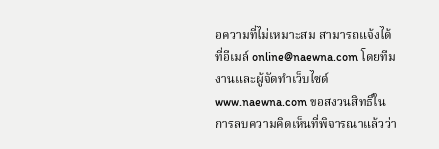อความที่ไม่เหมาะสม สามารถแจ้งได้ที่อีเมล์ online@naewna.com โดยทีมงานและผู้จัดทำเว็บไซด์ www.naewna.com ขอสงวนสิทธิ์ในการลบความคิดเห็นที่พิจารณาแล้วว่า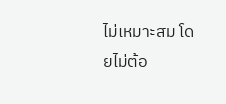ไม่เหมาะสม โดยไม่ต้อ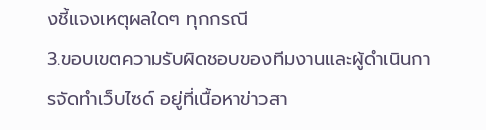งชี้แจงเหตุผลใดๆ ทุกกรณี
3.ขอบเขตความรับผิดชอบของทีมงานและผู้ดำเนินการจัดทำเว็บไซด์ อยู่ที่เนื้อหาข่าวสา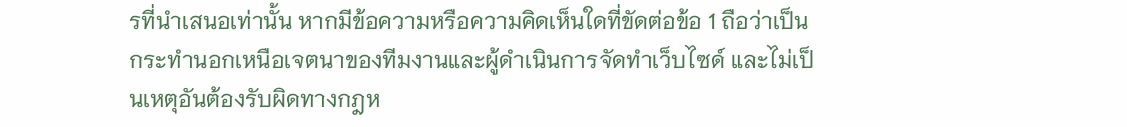รที่นำเสนอเท่านั้น หากมีข้อความหรือความคิดเห็นใดที่ขัดต่อข้อ 1 ถือว่าเป็นกระทำนอกเหนือเจตนาของทีมงานและผู้ดำเนินการจัดทำเว็บไซด์ และไม่เป็นเหตุอันต้องรับผิดทางกฎห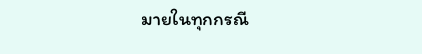มายในทุกกรณี